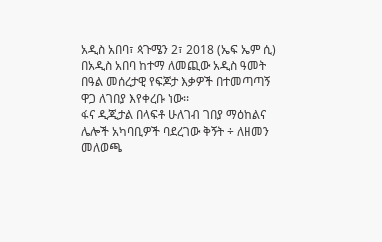አዲስ አበባ፣ ጳጉሜን 2፣ 2018 (ኤፍ ኤም ሲ) በአዲስ አበባ ከተማ ለመጪው አዲስ ዓመት በዓል መሰረታዊ የፍጆታ እቃዎች በተመጣጣኝ ዋጋ ለገበያ እየቀረቡ ነው፡፡
ፋና ዲጂታል በላፍቶ ሁለገብ ገበያ ማዕከልና ሌሎች አካባቢዎች ባደረገው ቅኝት ÷ ለዘመን መለወጫ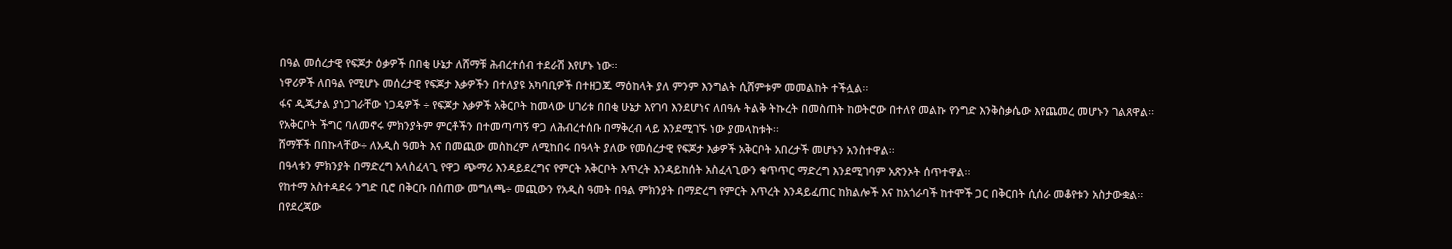በዓል መሰረታዊ የፍጆታ ዕቃዎች በበቂ ሁኔታ ለሸማቹ ሕብረተሰብ ተደራሽ እየሆኑ ነው፡፡
ነዋሪዎች ለበዓል የሚሆኑ መሰረታዊ የፍጆታ እቃዎችን በተለያዩ አካባቢዎች በተዘጋጁ ማዕከላት ያለ ምንም እንግልት ሲሸምቱም መመልከት ተችሏል፡፡
ፋና ዲጂታል ያነጋገራቸው ነጋዴዎች ÷ የፍጆታ እቃዎች አቅርቦት ከመላው ሀገሪቱ በበቂ ሁኔታ እየገባ እንደሆነና ለበዓሉ ትልቅ ትኩረት በመስጠት ከወትሮው በተለየ መልኩ የንግድ እንቅስቃሴው እየጨመረ መሆኑን ገልጸዋል፡፡
የአቅርቦት ችግር ባለመኖሩ ምክንያትም ምርቶችን በተመጣጣኝ ዋጋ ለሕብረተሰቡ በማቅረብ ላይ እንደሚገኙ ነው ያመላከቱት፡፡
ሸማቾች በበኩላቸው÷ ለአዲስ ዓመት እና በመጪው መስከረም ለሚከበሩ በዓላት ያለው የመሰረታዊ የፍጆታ እቃዎች አቅርቦት አበረታች መሆኑን አንስተዋል፡፡
በዓላቱን ምክንያት በማድረግ አላስፈላጊ የዋጋ ጭማሪ እንዳይደረግና የምርት አቅርቦት እጥረት እንዳይከሰት አስፈላጊውን ቁጥጥር ማድረግ እንደሚገባም አጽንኦት ሰጥተዋል፡፡
የከተማ አስተዳደሩ ንግድ ቢሮ በቅርቡ በሰጠው መግለጫ÷ መጪውን የአዲስ ዓመት በዓል ምክንያት በማድረግ የምርት እጥረት እንዳይፈጠር ከክልሎች እና ከአጎራባች ከተሞች ጋር በቅርበት ሲሰራ መቆየቱን አስታውቋል፡፡
በየደረጃው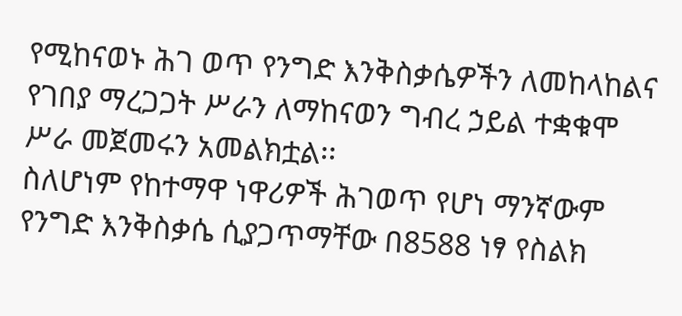የሚከናወኑ ሕገ ወጥ የንግድ እንቅስቃሴዎችን ለመከላከልና የገበያ ማረጋጋት ሥራን ለማከናወን ግብረ ኃይል ተቋቁሞ ሥራ መጀመሩን አመልክቷል፡፡
ስለሆነም የከተማዋ ነዋሪዎች ሕገወጥ የሆነ ማንኛውም የንግድ እንቅስቃሴ ሲያጋጥማቸው በ8588 ነፃ የስልክ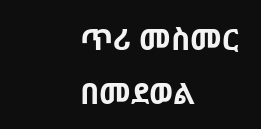ጥሪ መስመር በመደወል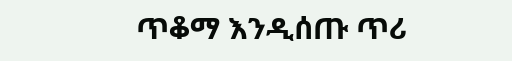ጥቆማ እንዲሰጡ ጥሪ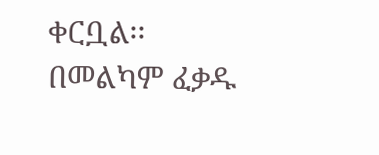ቀርቧል፡፡
በመልካም ፈቃዱ